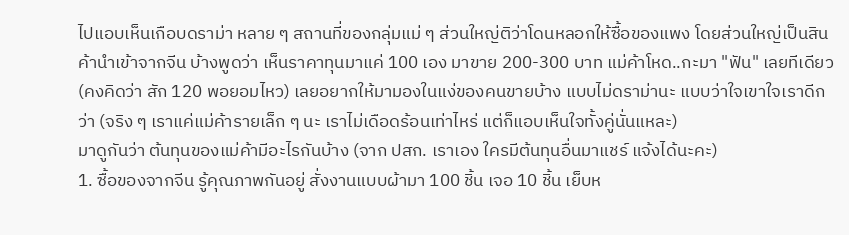ไปแอบเห็นเกือบดราม่า หลาย ๆ สถานที่ของกลุ่มแม่ ๆ ส่วนใหญ่ติว่าโดนหลอกให้ซื้อของแพง โดยส่วนใหญ่เป็นสินค้านำเข้าจากจีน บ้างพูดว่า เห็นราคาทุนมาแค่ 100 เอง มาขาย 200-300 บาท แม่ค้าโหด..กะมา "ฟัน" เลยทีเดียว (คงคิดว่า สัก 120 พอยอมไหว) เลยอยากให้มามองในแง่ของคนขายบ้าง แบบไม่ดราม่านะ แบบว่าใจเขาใจเราดีกว่า (จริง ๆ เราแค่แม่ค้ารายเล็ก ๆ นะ เราไม่เดือดร้อนเท่าไหร่ แต่ก็แอบเห็นใจทั้งคู่นั่นแหละ)
มาดูกันว่า ต้นทุนของแม่ค้ามีอะไรกันบ้าง (จาก ปสก. เราเอง ใครมีต้นทุนอื่นมาแชร์ แจ้งได้นะคะ)
1. ซื้อของจากจีน รู้คุณภาพกันอยู่ สั่งงานแบบผ้ามา 100 ชิ้น เจอ 10 ชิ้น เย็บห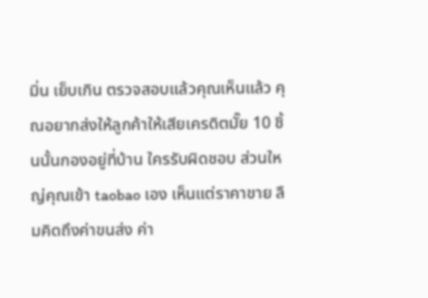มิ่น เย็บเกิน ตรวจสอบแล้วคุณเห็นแล้ว คุณอยากส่งให้ลูกค้าให้เสียเครดิตมั๊ย 10 ชิ้นนั้นกองอยู่ที่บ้าน ใครรับผิดชอบ ส่วนใหญ่คุณเข้า taobao เอง เห็นแต่ราคาขาย ลืมคิดถึงค่าขนส่ง ค่า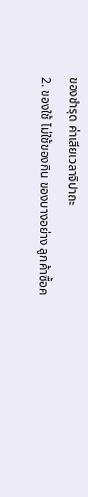ของชำรุด ค่าเสียเวลาจิปาถะ
2. ของใช้ ไม่ใช้ของกิน ของบางอย่าง ลูกค้าซื้อค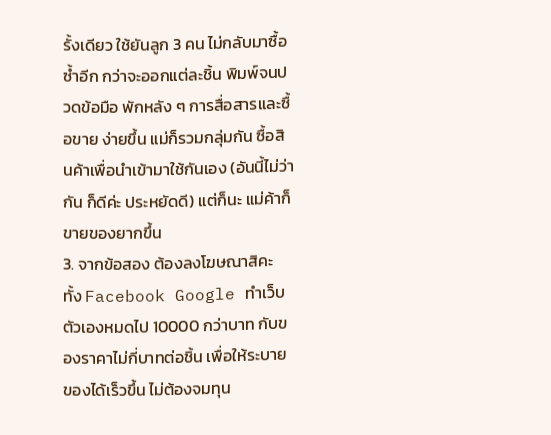รั้งเดียว ใช้ยันลูก 3 คน ไม่กลับมาซื้อซ้ำอีก กว่าจะออกแต่ละชิ้น พิมพ์จนปวดข้อมือ พักหลัง ๆ การสื่อสารและซื้อขาย ง่ายขึ้น แม่ก็รวมกลุ่มกัน ซื้อสินค้าเพื่อนำเข้ามาใช้กันเอง (อันนี้ไม่ว่ากัน ก็ดีค่ะ ประหยัดดี) แต่ก็นะ แม่ค้าก็ขายของยากขึ้น
3. จากข้อสอง ต้องลงโฆษณาสิคะ ทั้ง Facebook Google ทำเว็บ ตัวเองหมดไป 10000 กว่าบาท กับของราคาไม่กี่บาทต่อชิ้น เพื่อให้ระบายของได้เร็วขึ้น ไม่ต้องจมทุน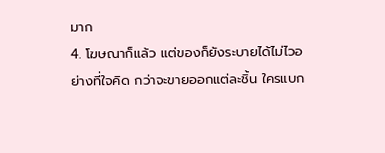มาก
4. โฆษณาก็แล้ว แต่ของก็ยังระบายได้ไม่ไวอย่างที่ใจคิด กว่าจะขายออกแต่ละชิ้น ใครแบก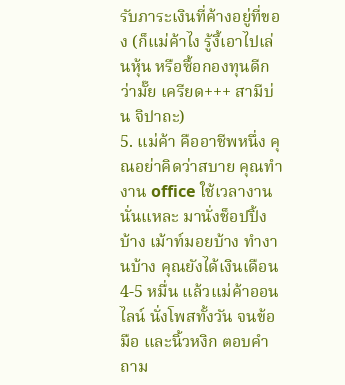รับภาระเงินที่ค้างอยู่ที่ของ (ก็แม่ค้าไง รู้งี้เอาไปเล่นหุ้น หรือซื้อกองทุนดีกว่ามั๊ย เครียด+++ สามีบ่น จิปาถะ)
5. แม่ค้า คืออาชีพหนึ่ง คุณอย่าคิดว่าสบาย คุณทำงาน office ใช้เวลางานนั่นแหละ มานั่งช็อปปิ้งบ้าง เม้าท์มอยบ้าง ทำงานบ้าง คุณยังได้เงินเดือน 4-5 หมื่น แล้วแม่ค้าออนไลน์ นั่งโพสทั้งวัน จนข้อมือ และนิ้วหงิก ตอบคำถาม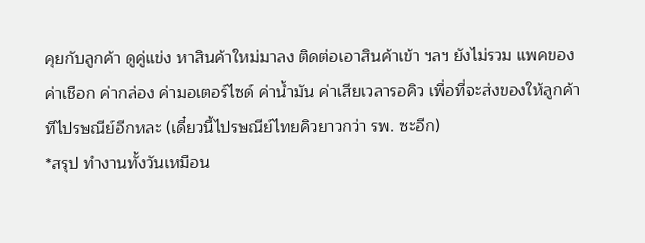คุยกับลูกค้า ดูคู่แข่ง หาสินค้าใหม่มาลง ติดต่อเอาสินค้าเข้า ฯลฯ ยังไม่รวม แพคของ ค่าเชือก ค่ากล่อง ค่ามอเตอร์ไซด์ ค่าน้ำมัน ค่าเสียเวลารอคิว เพื่อที่จะส่งของให้ลูกค้าทีไปรษณีย์อีกหละ (เดี๋ยวนี้ไปรษณีย์ไทยคิวยาวกว่า รพ. ซะอีก)
*สรุป ทำงานทั้งวันเหมือน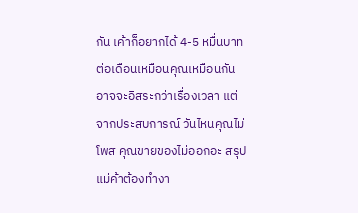กัน เค้าก็อยากได้ 4-5 หมื่นบาทต่อเดือนเหมือนคุณเหมือนกัน อาจจะอิสระกว่าเรื่องเวลา แต่จากประสบการณ์ วันไหนคุณไม่โพส คุณขายของไม่ออกอะ สรุป แม่ค้าต้องทำงา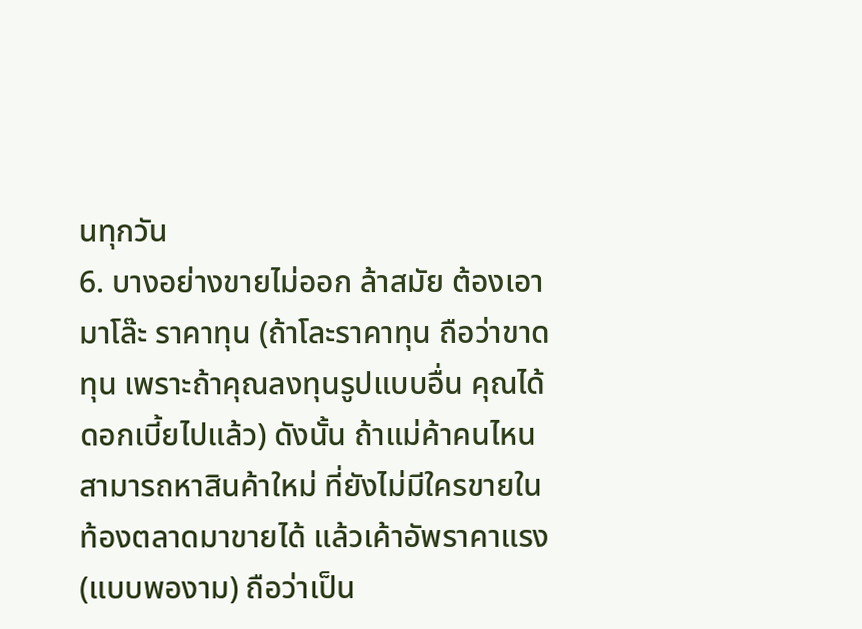นทุกวัน
6. บางอย่างขายไม่ออก ล้าสมัย ต้องเอามาโล๊ะ ราคาทุน (ถ้าโละราคาทุน ถือว่าขาดทุน เพราะถ้าคุณลงทุนรูปแบบอื่น คุณได้ดอกเบี้ยไปแล้ว) ดังนั้น ถ้าแม่ค้าคนไหน สามารถหาสินค้าใหม่ ที่ยังไม่มีใครขายในท้องตลาดมาขายได้ แล้วเค้าอัพราคาแรง (แบบพองาม) ถือว่าเป็น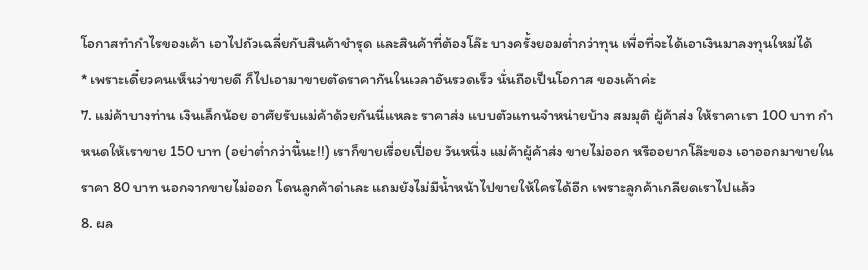โอกาสทำกำไรของเค้า เอาไปถัวเฉลี่ยกับสินค้าชำรุด และสินค้าที่ต้องโล๊ะ บางครั้งยอมต่ำกว่าทุน เพื่อที่จะได้เอาเงินมาลงทุนใหม่ได้
* เพราะเดี๋ยวคนเห็นว่าขายดี ก็ไปเอามาขายตัดราคากันในเวลาอันรวดเร็ว นั่นถือเป็นโอกาส ของเค้าค่ะ
7. แม่ค้าบางท่าน เงินเล็กน้อย อาศัยรับแม่ค้าด้วยกันนี่แหละ ราคาส่ง แบบตัวแทนจำหน่ายบ้าง สมมุติ ผู้ค้าส่ง ให้ราคาเรา 100 บาท กำหนดให้เราขาย 150 บาท (อย่าต่ำกว่านี้นะ!!) เราก็ขายเรื่อยเปื่อย วันหนึ่ง แม่ค้าผู้ค้าส่ง ขายไม่ออก หรืออยากโล๊ะของ เอาออกมาขายในราคา 80 บาท นอกจากขายไม่ออก โดนลูกค้าด่าเละ แถมยังไม่มีน้ำหน้าไปขายให้ใครได้อีก เพราะลูกค้าเกลียดเราไปแล้ว
8. ผล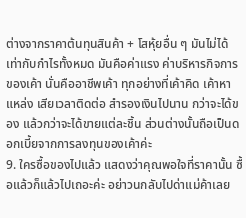ต่างจากราคาต้นทุนสินค้า + โสหุ้ยอื่น ๆ มันไม่ได้เท่ากับกำไรทั้งหมด มันคือค่าแรง ค่าบริหารกิจการของเค้า นั่นคืออาชีพเค้า ทุกอย่างที่เค้าคิด เค้าหาแหล่ง เสียเวลาติดต่อ สำรองเงินไปนาน กว่าจะได้ของ แล้วกว่าจะได้ขายแต่ละชิ้น ส่วนต่างนั้นถือเป็นดอกเบี้ยจากการลงทุนของเค้าค่ะ
9. ใครซื้อของไปแล้ว แสดงว่าคุณพอใจที่ราคานั้น ซื้อแล้วก็แล้วไปเถอะค่ะ อย่าวนกลับไปด่าแม่ค้าเลย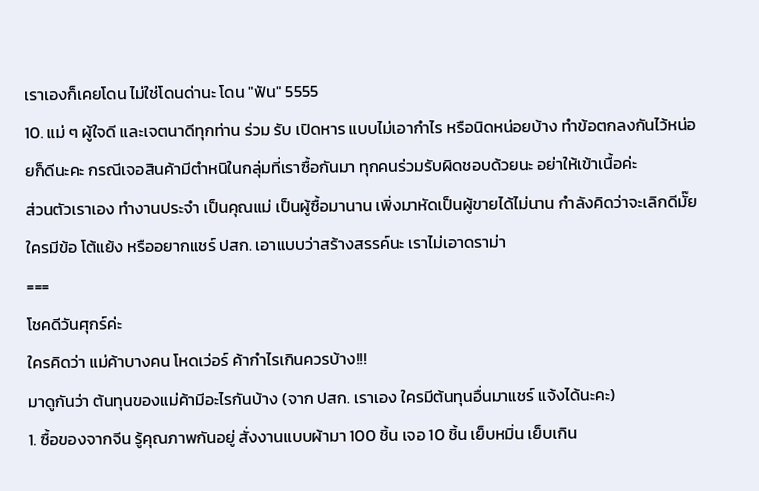เราเองก็เคยโดน ไม่ใช่โดนด่านะ โดน "ฟัน" 5555
10. แม่ ๆ ผู้ใจดี และเจตนาดีทุกท่าน ร่วม รับ เปิดหาร แบบไม่เอากำไร หรือนิดหน่อยบ้าง ทำข้อตกลงกันไว้หน่อยก็ดีนะคะ กรณีเจอสินค้ามีตำหนิในกลุ่มที่เราซื้อกันมา ทุกคนร่วมรับผิดชอบด้วยนะ อย่าให้เข้าเนื้อค่ะ
ส่วนตัวเราเอง ทำงานประจำ เป็นคุณแม่ เป็นผู้ซื้อมานาน เพิ่งมาหัดเป็นผู้ขายได้ไม่นาน กำลังคิดว่าจะเลิกดีมั๊ย ใครมีข้อ โต้แย้ง หรืออยากแชร์ ปสก. เอาแบบว่าสร้างสรรค์นะ เราไม่เอาดราม่า
===
โชคดีวันศุกร์ค่ะ
ใครคิดว่า แม่ค้าบางคน โหดเว่อร์ ค้ากำไรเกินควรบ้าง!!!
มาดูกันว่า ต้นทุนของแม่ค้ามีอะไรกันบ้าง (จาก ปสก. เราเอง ใครมีต้นทุนอื่นมาแชร์ แจ้งได้นะคะ)
1. ซื้อของจากจีน รู้คุณภาพกันอยู่ สั่งงานแบบผ้ามา 100 ชิ้น เจอ 10 ชิ้น เย็บหมิ่น เย็บเกิน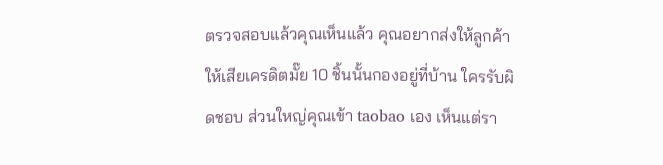ตรวจสอบแล้วคุณเห็นแล้ว คุณอยากส่งให้ลูกค้าให้เสียเครดิตมั๊ย 10 ชิ้นนั้นกองอยู่ที่บ้าน ใครรับผิดชอบ ส่วนใหญ่คุณเข้า taobao เอง เห็นแต่รา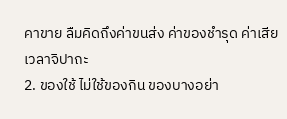คาขาย ลืมคิดถึงค่าขนส่ง ค่าของชำรุด ค่าเสียเวลาจิปาถะ
2. ของใช้ ไม่ใช้ของกิน ของบางอย่า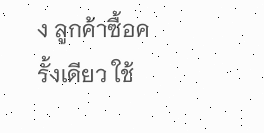ง ลูกค้าซื้อครั้งเดียว ใช้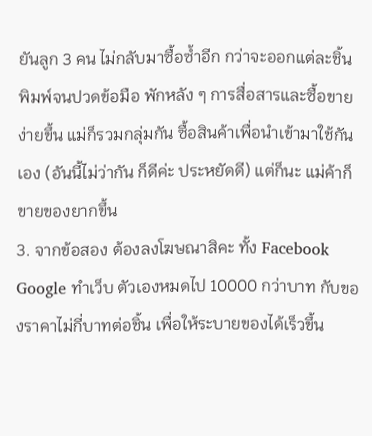ยันลูก 3 คน ไม่กลับมาซื้อซ้ำอีก กว่าจะออกแต่ละชิ้น พิมพ์จนปวดข้อมือ พักหลัง ๆ การสื่อสารและซื้อขาย ง่ายขึ้น แม่ก็รวมกลุ่มกัน ซื้อสินค้าเพื่อนำเข้ามาใช้กันเอง (อันนี้ไม่ว่ากัน ก็ดีค่ะ ประหยัดดี) แต่ก็นะ แม่ค้าก็ขายของยากขึ้น
3. จากข้อสอง ต้องลงโฆษณาสิคะ ทั้ง Facebook Google ทำเว็บ ตัวเองหมดไป 10000 กว่าบาท กับของราคาไม่กี่บาทต่อชิ้น เพื่อให้ระบายของได้เร็วขึ้น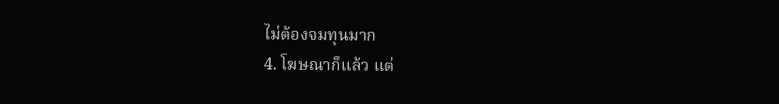ไม่ต้องจมทุนมาก
4. โฆษณาก็แล้ว แต่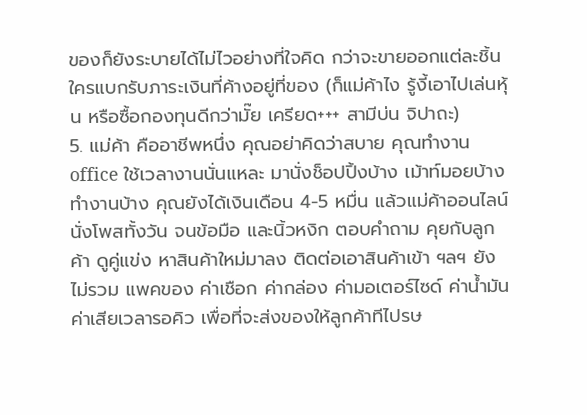ของก็ยังระบายได้ไม่ไวอย่างที่ใจคิด กว่าจะขายออกแต่ละชิ้น ใครแบกรับภาระเงินที่ค้างอยู่ที่ของ (ก็แม่ค้าไง รู้งี้เอาไปเล่นหุ้น หรือซื้อกองทุนดีกว่ามั๊ย เครียด+++ สามีบ่น จิปาถะ)
5. แม่ค้า คืออาชีพหนึ่ง คุณอย่าคิดว่าสบาย คุณทำงาน office ใช้เวลางานนั่นแหละ มานั่งช็อปปิ้งบ้าง เม้าท์มอยบ้าง ทำงานบ้าง คุณยังได้เงินเดือน 4-5 หมื่น แล้วแม่ค้าออนไลน์ นั่งโพสทั้งวัน จนข้อมือ และนิ้วหงิก ตอบคำถาม คุยกับลูกค้า ดูคู่แข่ง หาสินค้าใหม่มาลง ติดต่อเอาสินค้าเข้า ฯลฯ ยังไม่รวม แพคของ ค่าเชือก ค่ากล่อง ค่ามอเตอร์ไซด์ ค่าน้ำมัน ค่าเสียเวลารอคิว เพื่อที่จะส่งของให้ลูกค้าทีไปรษ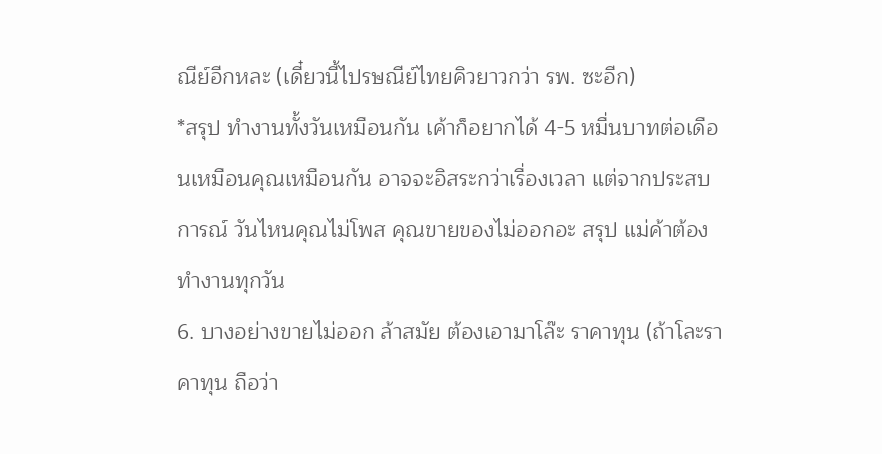ณีย์อีกหละ (เดี๋ยวนี้ไปรษณีย์ไทยคิวยาวกว่า รพ. ซะอีก)
*สรุป ทำงานทั้งวันเหมือนกัน เค้าก็อยากได้ 4-5 หมื่นบาทต่อเดือนเหมือนคุณเหมือนกัน อาจจะอิสระกว่าเรื่องเวลา แต่จากประสบการณ์ วันไหนคุณไม่โพส คุณขายของไม่ออกอะ สรุป แม่ค้าต้องทำงานทุกวัน
6. บางอย่างขายไม่ออก ล้าสมัย ต้องเอามาโล๊ะ ราคาทุน (ถ้าโละราคาทุน ถือว่า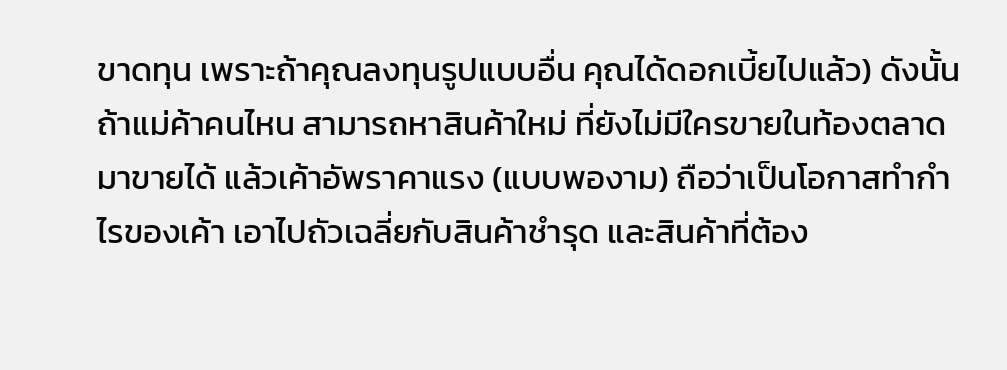ขาดทุน เพราะถ้าคุณลงทุนรูปแบบอื่น คุณได้ดอกเบี้ยไปแล้ว) ดังนั้น ถ้าแม่ค้าคนไหน สามารถหาสินค้าใหม่ ที่ยังไม่มีใครขายในท้องตลาดมาขายได้ แล้วเค้าอัพราคาแรง (แบบพองาม) ถือว่าเป็นโอกาสทำกำไรของเค้า เอาไปถัวเฉลี่ยกับสินค้าชำรุด และสินค้าที่ต้อง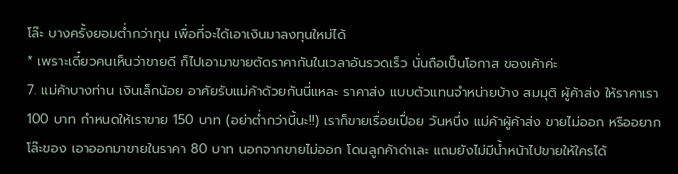โล๊ะ บางครั้งยอมต่ำกว่าทุน เพื่อที่จะได้เอาเงินมาลงทุนใหม่ได้
* เพราะเดี๋ยวคนเห็นว่าขายดี ก็ไปเอามาขายตัดราคากันในเวลาอันรวดเร็ว นั่นถือเป็นโอกาส ของเค้าค่ะ
7. แม่ค้าบางท่าน เงินเล็กน้อย อาศัยรับแม่ค้าด้วยกันนี่แหละ ราคาส่ง แบบตัวแทนจำหน่ายบ้าง สมมุติ ผู้ค้าส่ง ให้ราคาเรา 100 บาท กำหนดให้เราขาย 150 บาท (อย่าต่ำกว่านี้นะ!!) เราก็ขายเรื่อยเปื่อย วันหนึ่ง แม่ค้าผู้ค้าส่ง ขายไม่ออก หรืออยากโล๊ะของ เอาออกมาขายในราคา 80 บาท นอกจากขายไม่ออก โดนลูกค้าด่าเละ แถมยังไม่มีน้ำหน้าไปขายให้ใครได้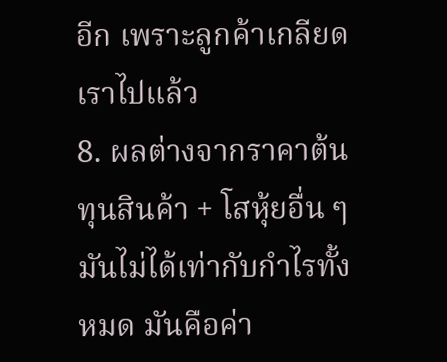อีก เพราะลูกค้าเกลียดเราไปแล้ว
8. ผลต่างจากราคาต้นทุนสินค้า + โสหุ้ยอื่น ๆ มันไม่ได้เท่ากับกำไรทั้งหมด มันคือค่า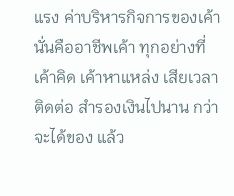แรง ค่าบริหารกิจการของเค้า นั่นคืออาชีพเค้า ทุกอย่างที่เค้าคิด เค้าหาแหล่ง เสียเวลาติดต่อ สำรองเงินไปนาน กว่าจะได้ของ แล้ว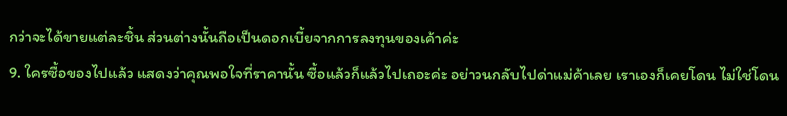กว่าจะได้ขายแต่ละชิ้น ส่วนต่างนั้นถือเป็นดอกเบี้ยจากการลงทุนของเค้าค่ะ
9. ใครซื้อของไปแล้ว แสดงว่าคุณพอใจที่ราคานั้น ซื้อแล้วก็แล้วไปเถอะค่ะ อย่าวนกลับไปด่าแม่ค้าเลย เราเองก็เคยโดน ไม่ใช่โดน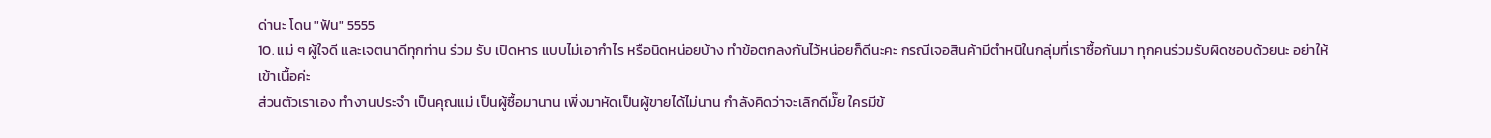ด่านะ โดน "ฟัน" 5555
10. แม่ ๆ ผู้ใจดี และเจตนาดีทุกท่าน ร่วม รับ เปิดหาร แบบไม่เอากำไร หรือนิดหน่อยบ้าง ทำข้อตกลงกันไว้หน่อยก็ดีนะคะ กรณีเจอสินค้ามีตำหนิในกลุ่มที่เราซื้อกันมา ทุกคนร่วมรับผิดชอบด้วยนะ อย่าให้เข้าเนื้อค่ะ
ส่วนตัวเราเอง ทำงานประจำ เป็นคุณแม่ เป็นผู้ซื้อมานาน เพิ่งมาหัดเป็นผู้ขายได้ไม่นาน กำลังคิดว่าจะเลิกดีมั๊ย ใครมีข้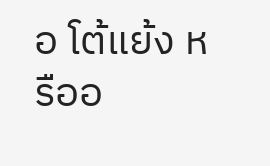อ โต้แย้ง หรืออ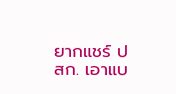ยากแชร์ ปสก. เอาแบ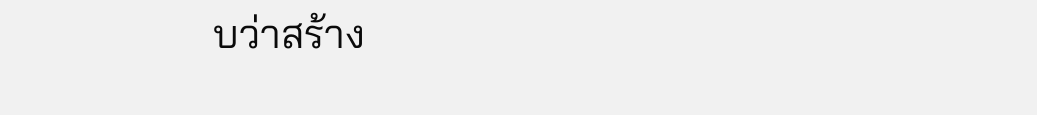บว่าสร้าง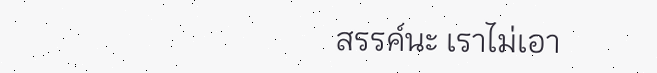สรรค์นะ เราไม่เอา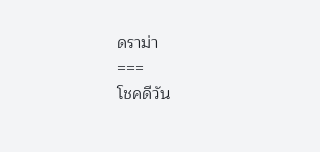ดราม่า
===
โชคดีวัน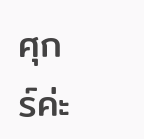ศุกร์ค่ะ